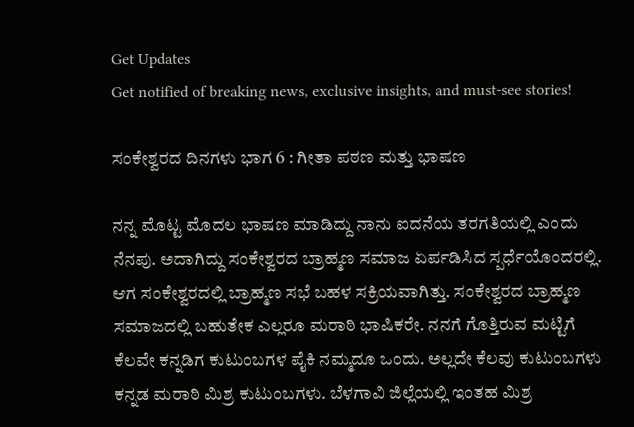Get Updates
Get notified of breaking news, exclusive insights, and must-see stories!

ಸಂಕೇಶ್ವರದ ದಿನಗಳು ಭಾಗ 6 : ಗೀತಾ ಪಠಣ ಮತ್ತು ಭಾಷಣ

ನನ್ನ ಮೊಟ್ಟ ಮೊದಲ ಭಾಷಣ ಮಾಡಿದ್ದು ನಾನು ಐದನೆಯ ತರಗತಿಯಲ್ಲಿ ಎಂದು ನೆನಪು. ಅದಾಗಿದ್ದು ಸಂಕೇಶ್ವರದ ಬ್ರಾಹ್ಮಣ ಸಮಾಜ ಏರ್ಪಡಿಸಿದ ಸ್ಪರ್ಧೆಯೊಂದರಲ್ಲಿ. ಆಗ ಸಂಕೇಶ್ವರದಲ್ಲಿ ಬ್ರಾಹ್ಮಣ ಸಭೆ ಬಹಳ ಸಕ್ರಿಯವಾಗಿತ್ತು. ಸಂಕೇಶ್ವರದ ಬ್ರಾಹ್ಮಣ ಸಮಾಜದಲ್ಲಿ ಬಹುತೇಕ ಎಲ್ಲರೂ ಮರಾಠಿ ಭಾಷಿಕರೇ. ನನಗೆ ಗೊತ್ತಿರುವ ಮಟ್ಟಿಗೆ ಕೆಲವೇ ಕನ್ನಡಿಗ ಕುಟುಂಬಗಳ ಪೈಕಿ ನಮ್ಮದೂ ಒಂದು. ಅಲ್ಲದೇ ಕೆಲವು ಕುಟುಂಬಗಳು ಕನ್ನಡ ಮರಾಠಿ ಮಿಶ್ರ ಕುಟುಂಬಗಳು. ಬೆಳಗಾವಿ ಜಿಲ್ಲೆಯಲ್ಲಿ ಇಂತಹ ಮಿಶ್ರ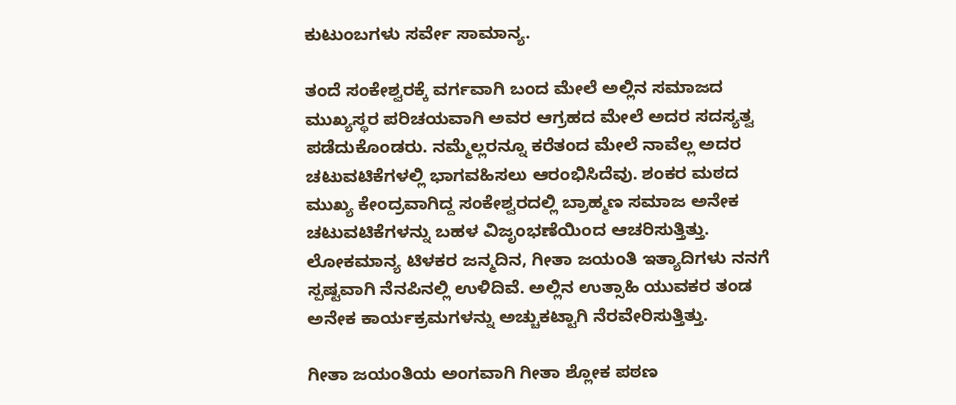ಕುಟುಂಬಗಳು ಸರ್ವೇ ಸಾಮಾನ್ಯ.

ತಂದೆ ಸಂಕೇಶ್ವರಕ್ಕೆ ವರ್ಗವಾಗಿ ಬಂದ ಮೇಲೆ ಅಲ್ಲಿನ ಸಮಾಜದ ಮುಖ್ಯಸ್ಥರ ಪರಿಚಯವಾಗಿ ಅವರ ಆಗ್ರಹದ ಮೇಲೆ ಅದರ ಸದಸ್ಯತ್ವ ಪಡೆದುಕೊಂಡರು. ನಮ್ಮೆಲ್ಲರನ್ನೂ ಕರೆತಂದ ಮೇಲೆ ನಾವೆಲ್ಲ ಅದರ ಚಟುವಟಿಕೆಗಳಲ್ಲಿ ಭಾಗವಹಿಸಲು ಆರಂಭಿಸಿದೆವು. ಶಂಕರ ಮಠದ ಮುಖ್ಯ ಕೇಂದ್ರವಾಗಿದ್ದ ಸಂಕೇಶ್ವರದಲ್ಲಿ ಬ್ರಾಹ್ಮಣ ಸಮಾಜ ಅನೇಕ ಚಟುವಟಿಕೆಗಳನ್ನು ಬಹಳ ವಿಜೃಂಭಣೆಯಿಂದ ಆಚರಿಸುತ್ತಿತ್ತು. ಲೋಕಮಾನ್ಯ ಟಿಳಕರ ಜನ್ಮದಿನ, ಗೀತಾ ಜಯಂತಿ ಇತ್ಯಾದಿಗಳು ನನಗೆ ಸ್ಪಷ್ಟವಾಗಿ ನೆನಪಿನಲ್ಲಿ ಉಳಿದಿವೆ. ಅಲ್ಲಿನ ಉತ್ಸಾಹಿ ಯುವಕರ ತಂಡ ಅನೇಕ ಕಾರ್ಯಕ್ರಮಗಳನ್ನು ಅಚ್ಚುಕಟ್ಟಾಗಿ ನೆರವೇರಿಸುತ್ತಿತ್ತು.

ಗೀತಾ ಜಯಂತಿಯ ಅಂಗವಾಗಿ ಗೀತಾ ಶ್ಲೋಕ ಪಠಣ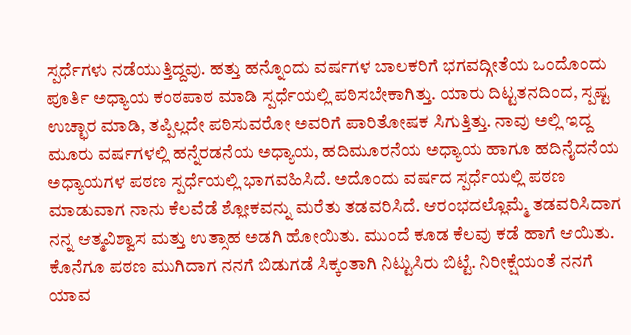ಸ್ಪರ್ಧೆಗಳು ನಡೆಯುತ್ತಿದ್ದವು. ಹತ್ತು ಹನ್ನೊಂದು ವರ್ಷಗಳ ಬಾಲಕರಿಗೆ ಭಗವದ್ಗೀತೆಯ ಒಂದೊಂದು ಪೂರ್ತಿ ಅಧ್ಯಾಯ ಕಂಠಪಾಠ ಮಾಡಿ ಸ್ಪರ್ಧೆಯಲ್ಲಿ ಪಠಿಸಬೇಕಾಗಿತ್ತು. ಯಾರು ದಿಟ್ಟತನದಿಂದ, ಸ್ಪಷ್ಟ ಉಚ್ಛಾರ ಮಾಡಿ, ತಪ್ಪಿಲ್ಲದೇ ಪಠಿಸುವರೋ ಅವರಿಗೆ ಪಾರಿತೋಷಕ ಸಿಗುತ್ತಿತ್ತು. ನಾವು ಅಲ್ಲಿ ಇದ್ದ ಮೂರು ವರ್ಷಗಳಲ್ಲಿ ಹನ್ನೆರಡನೆಯ ಅಧ್ಯಾಯ, ಹದಿಮೂರನೆಯ ಅಧ್ಯಾಯ ಹಾಗೂ ಹದಿನೈದನೆಯ ಅಧ್ಯಾಯಗಳ ಪಠಣ ಸ್ಪರ್ಧೆಯಲ್ಲಿ ಭಾಗವಹಿಸಿದೆ. ಅದೊಂದು ವರ್ಷದ ಸ್ಪರ್ಧೆಯಲ್ಲಿ ಪಠಣ ಮಾಡುವಾಗ ನಾನು ಕೆಲವೆಡೆ ಶ್ಲೋಕವನ್ನು ಮರೆತು ತಡವರಿಸಿದೆ. ಆರಂಭದಲ್ಲೊಮ್ಮೆ ತಡವರಿಸಿದಾಗ ನನ್ನ ಆತ್ಮವಿಶ್ವಾಸ ಮತ್ತು ಉತ್ಸಾಹ ಅಡಗಿ ಹೋಯಿತು. ಮುಂದೆ ಕೂಡ ಕೆಲವು ಕಡೆ ಹಾಗೆ ಆಯಿತು. ಕೊನೆಗೂ ಪಠಣ ಮುಗಿದಾಗ ನನಗೆ ಬಿಡುಗಡೆ ಸಿಕ್ಕಂತಾಗಿ ನಿಟ್ಟುಸಿರು ಬಿಟ್ಟೆ. ನಿರೀಕ್ಷೆಯಂತೆ ನನಗೆ ಯಾವ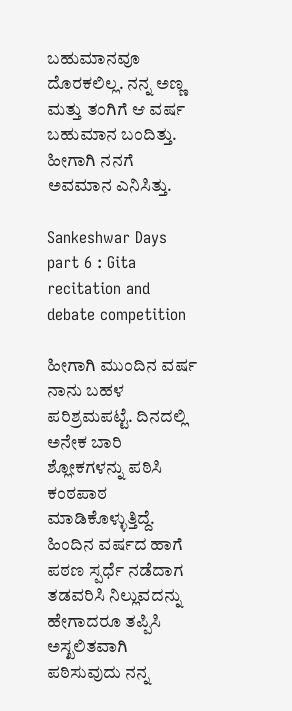ಬಹುಮಾನವೂ ದೊರಕಲಿಲ್ಲ. ನನ್ನ ಅಣ್ಣ ಮತ್ತು ತಂಗಿಗೆ ಆ ವರ್ಷ ಬಹುಮಾನ ಬಂದಿತ್ತು. ಹೀಗಾಗಿ ನನಗೆ ಅವಮಾನ ಎನಿಸಿತ್ತು.

Sankeshwar Days part 6 : Gita recitation and debate competition

ಹೀಗಾಗಿ ಮುಂದಿನ ವರ್ಷ ನಾನು ಬಹಳ ಪರಿಶ್ರಮಪಟ್ಟೆ. ದಿನದಲ್ಲಿ ಅನೇಕ ಬಾರಿ ಶ್ಲೋಕಗಳನ್ನು ಪಠಿಸಿ ಕಂಠಪಾಠ ಮಾಡಿಕೊಳ್ಳುತ್ತಿದ್ದೆ. ಹಿಂದಿನ ವರ್ಷದ ಹಾಗೆ ಪಠಣ ಸ್ಪರ್ಧೆ ನಡೆದಾಗ ತಡವರಿಸಿ ನಿಲ್ಲುವದನ್ನು ಹೇಗಾದರೂ ತಪ್ಪಿಸಿ ಅಸ್ಖಲಿತವಾಗಿ ಪಠಿಸುವುದು ನನ್ನ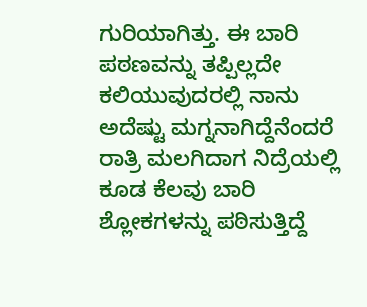ಗುರಿಯಾಗಿತ್ತು. ಈ ಬಾರಿ ಪಠಣವನ್ನು ತಪ್ಪಿಲ್ಲದೇ ಕಲಿಯುವುದರಲ್ಲಿ ನಾನು ಅದೆಷ್ಟು ಮಗ್ನನಾಗಿದ್ದೆನೆಂದರೆ ರಾತ್ರಿ ಮಲಗಿದಾಗ ನಿದ್ರೆಯಲ್ಲಿ ಕೂಡ ಕೆಲವು ಬಾರಿ ಶ್ಲೋಕಗಳನ್ನು ಪಠಿಸುತ್ತಿದ್ದೆ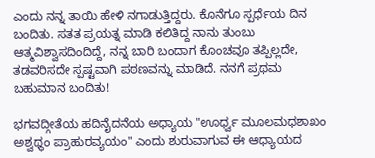ಎಂದು ನನ್ನ ತಾಯಿ ಹೇಳಿ ನಗಾಡುತ್ತಿದ್ದರು. ಕೊನೆಗೂ ಸ್ಪರ್ಧೆಯ ದಿನ ಬಂದಿತು. ಸತತ ಪ್ರಯತ್ನ ಮಾಡಿ ಕಲಿತಿದ್ದ ನಾನು ತುಂಬು ಆತ್ಮವಿಶ್ವಾಸದಿಂದಿದ್ದೆ, ನನ್ನ ಬಾರಿ ಬಂದಾಗ ಕೊಂಚವೂ ತಪ್ಪಿಲ್ಲದೇ, ತಡವರಿಸದೇ ಸ್ಪಷ್ಟವಾಗಿ ಪಠಣವನ್ನು ಮಾಡಿದೆ. ನನಗೆ ಪ್ರಥಮ ಬಹುಮಾನ ಬಂದಿತು!

ಭಗವದ್ಗೀತೆಯ ಹದಿನೈದನೆಯ ಅಧ್ಯಾಯ "ಊರ್ಧ್ವ ಮೂಲಮಧಶಾಖಂ ಅಶ್ವಥ್ಥಂ ಪ್ರಾಹುರವ್ಯಯಂ" ಎಂದು ಶುರುವಾಗುವ ಈ ಆಧ್ಯಾಯದ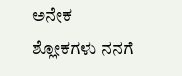ಅನೇಕ ಶ್ಲೋಕಗಳು ನನಗೆ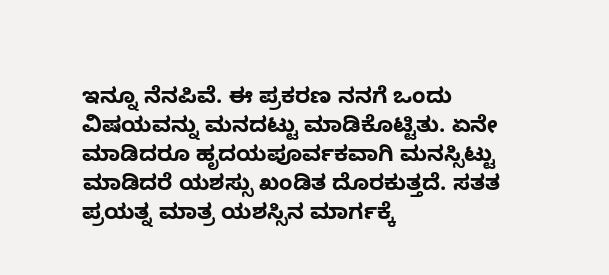ಇನ್ನೂ ನೆನಪಿವೆ. ಈ ಪ್ರಕರಣ ನನಗೆ ಒಂದು ವಿಷಯವನ್ನು ಮನದಟ್ಟು ಮಾಡಿಕೊಟ್ಟಿತು. ಏನೇ ಮಾಡಿದರೂ ಹೃದಯಪೂರ್ವಕವಾಗಿ ಮನಸ್ಸಿಟ್ಟು ಮಾಡಿದರೆ ಯಶಸ್ಸು ಖಂಡಿತ ದೊರಕುತ್ತದೆ. ಸತತ ಪ್ರಯತ್ನ ಮಾತ್ರ ಯಶಸ್ಸಿನ ಮಾರ್ಗಕ್ಕೆ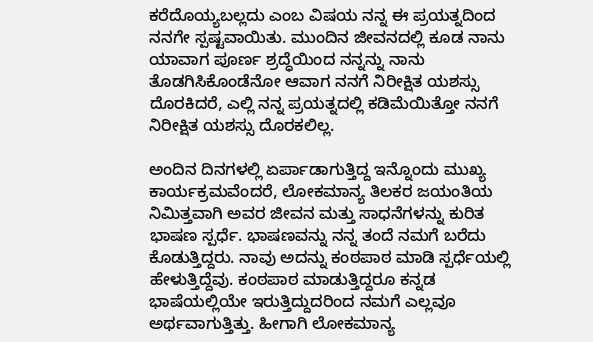ಕರೆದೊಯ್ಯಬಲ್ಲದು ಎಂಬ ವಿಷಯ ನನ್ನ ಈ ಪ್ರಯತ್ನದಿಂದ ನನಗೇ ಸ್ಪಷ್ಟವಾಯಿತು. ಮುಂದಿನ ಜೀವನದಲ್ಲಿ ಕೂಡ ನಾನು ಯಾವಾಗ ಪೂರ್ಣ ಶ್ರದ್ಧೆಯಿಂದ ನನ್ನನ್ನು ನಾನು ತೊಡಗಿಸಿಕೊಂಡೆನೋ ಆವಾಗ ನನಗೆ ನಿರೀಕ್ಷಿತ ಯಶಸ್ಸು ದೊರಕಿದರೆ, ಎಲ್ಲಿ ನನ್ನ ಪ್ರಯತ್ನದಲ್ಲಿ ಕಡಿಮೆಯಿತ್ತೋ ನನಗೆ ನಿರೀಕ್ಷಿತ ಯಶಸ್ಸು ದೊರಕಲಿಲ್ಲ.

ಅಂದಿನ ದಿನಗಳಲ್ಲಿ ಏರ್ಪಾಡಾಗುತ್ತಿದ್ದ ಇನ್ನೊಂದು ಮುಖ್ಯ ಕಾರ್ಯಕ್ರಮವೆಂದರೆ, ಲೋಕಮಾನ್ಯ ತಿಲಕರ ಜಯಂತಿಯ ನಿಮಿತ್ತವಾಗಿ ಅವರ ಜೀವನ ಮತ್ತು ಸಾಧನೆಗಳನ್ನು ಕುರಿತ ಭಾಷಣ ಸ್ಪರ್ಧೆ. ಭಾಷಣವನ್ನು ನನ್ನ ತಂದೆ ನಮಗೆ ಬರೆದು ಕೊಡುತ್ತಿದ್ದರು. ನಾವು ಅದನ್ನು ಕಂಠಪಾಠ ಮಾಡಿ ಸ್ಪರ್ಧೆಯಲ್ಲಿ ಹೇಳುತ್ತಿದ್ದೆವು. ಕಂಠಪಾಠ ಮಾಡುತ್ತಿದ್ದರೂ ಕನ್ನಡ ಭಾಷೆಯಲ್ಲಿಯೇ ಇರುತ್ತಿದ್ದುದರಿಂದ ನಮಗೆ ಎಲ್ಲವೂ ಅರ್ಥವಾಗುತ್ತಿತ್ತು. ಹೀಗಾಗಿ ಲೋಕಮಾನ್ಯ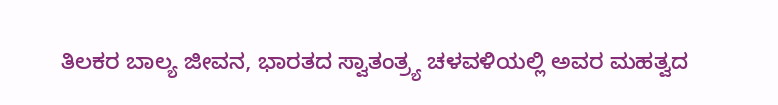ತಿಲಕರ ಬಾಲ್ಯ ಜೀವನ, ಭಾರತದ ಸ್ವಾತಂತ್ರ್ಯ ಚಳವಳಿಯಲ್ಲಿ ಅವರ ಮಹತ್ವದ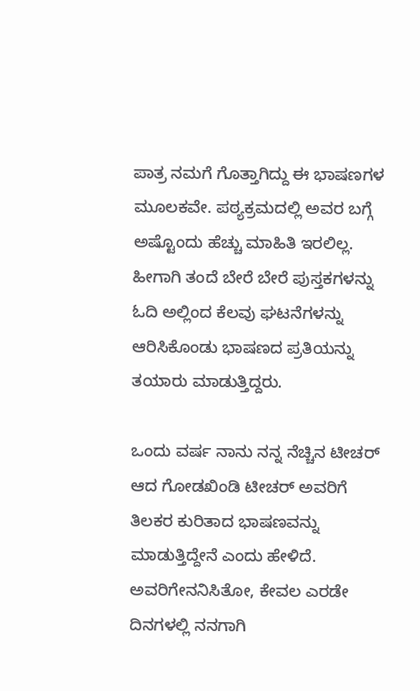ಪಾತ್ರ ನಮಗೆ ಗೊತ್ತಾಗಿದ್ದು ಈ ಭಾಷಣಗಳ ಮೂಲಕವೇ. ಪಠ್ಯಕ್ರಮದಲ್ಲಿ ಅವರ ಬಗ್ಗೆ ಅಷ್ಟೊಂದು ಹೆಚ್ಚು ಮಾಹಿತಿ ಇರಲಿಲ್ಲ. ಹೀಗಾಗಿ ತಂದೆ ಬೇರೆ ಬೇರೆ ಪುಸ್ತಕಗಳನ್ನು ಓದಿ ಅಲ್ಲಿಂದ ಕೆಲವು ಘಟನೆಗಳನ್ನು ಆರಿಸಿಕೊಂಡು ಭಾಷಣದ ಪ್ರತಿಯನ್ನು ತಯಾರು ಮಾಡುತ್ತಿದ್ದರು.

ಒಂದು ವರ್ಷ ನಾನು ನನ್ನ ನೆಚ್ಚಿನ ಟೀಚರ್ ಆದ ಗೋಡಖಿಂಡಿ ಟೀಚರ್ ಅವರಿಗೆ ತಿಲಕರ ಕುರಿತಾದ ಭಾಷಣವನ್ನು ಮಾಡುತ್ತಿದ್ದೇನೆ ಎಂದು ಹೇಳಿದೆ. ಅವರಿಗೇನನಿಸಿತೋ, ಕೇವಲ ಎರಡೇ ದಿನಗಳಲ್ಲಿ ನನಗಾಗಿ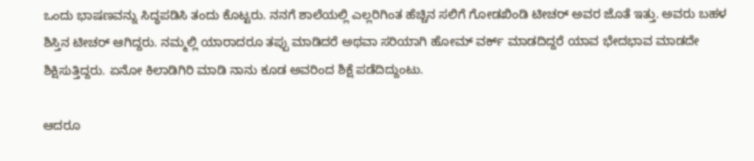ಒಂದು ಭಾಷಣವನ್ನು ಸಿದ್ಧಪಡಿಸಿ ತಂದು ಕೊಟ್ಟರು. ನನಗೆ ಶಾಲೆಯಲ್ಲಿ ಎಲ್ಲರಿಗಿಂತ ಹೆಚ್ಚಿನ ಸಲಿಗೆ ಗೋಡಖಿಂಡಿ ಟೀಚರ್ ಅವರ ಜೊತೆ ಇತ್ತು. ಅವರು ಬಹಳ ಶಿಸ್ತಿನ ಟೀಚರ್ ಆಗಿದ್ದರು. ನಮ್ಮಲ್ಲಿ ಯಾರಾದರೂ ತಪ್ಪು ಮಾಡಿದರೆ ಅಥವಾ ಸರಿಯಾಗಿ ಹೋಮ್ ವರ್ಕ್ ಮಾಡದಿದ್ದರೆ ಯಾವ ಭೇದಭಾವ ಮಾಡದೇ ಶಿಕ್ಷಿಸುತ್ತಿದ್ದರು. ಏನೋ ಕಿಲಾಡಿಗಿರಿ ಮಾಡಿ ನಾನು ಕೂಡ ಅವರಿಂದ ಶಿಕ್ಷೆ ಪಡೆದಿದ್ದುಂಟು.

ಆದರೂ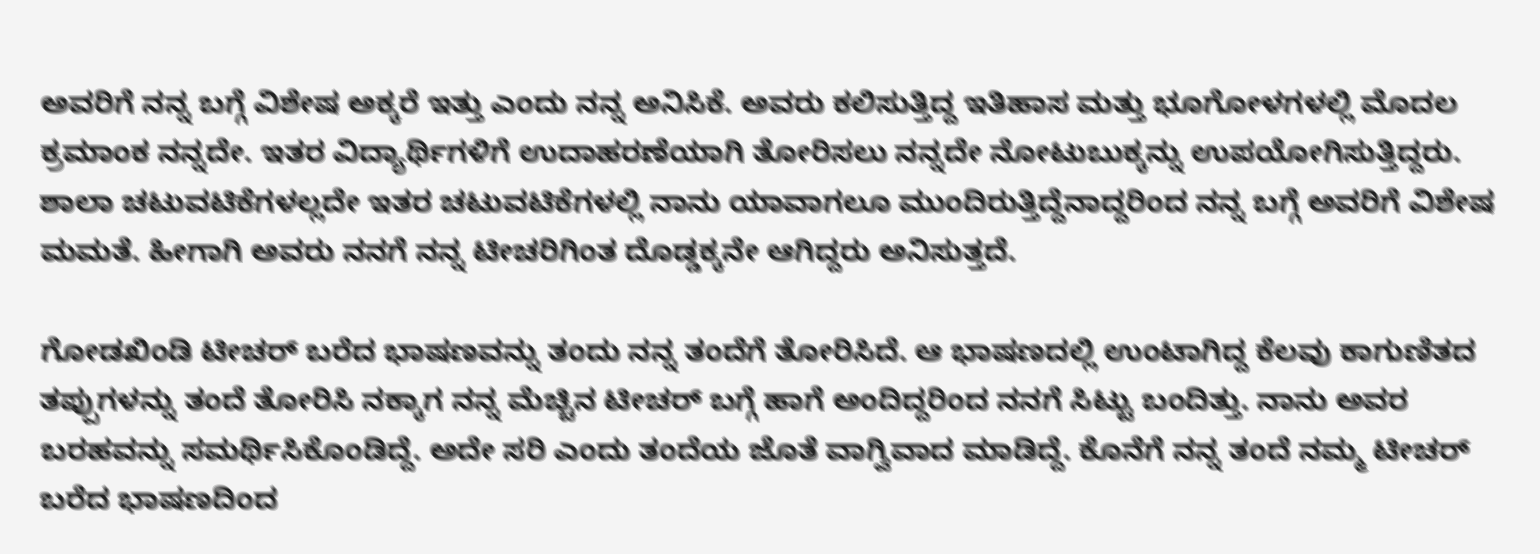ಅವರಿಗೆ ನನ್ನ ಬಗ್ಗೆ ವಿಶೇಷ ಅಕ್ಕರೆ ಇತ್ತು ಎಂದು ನನ್ನ ಅನಿಸಿಕೆ. ಅವರು ಕಲಿಸುತ್ತಿದ್ದ ಇತಿಹಾಸ ಮತ್ತು ಭೂಗೋಳಗಳಲ್ಲಿ ಮೊದಲ ಕ್ರಮಾಂಕ ನನ್ನದೇ. ಇತರ ವಿದ್ಯಾರ್ಥಿಗಳಿಗೆ ಉದಾಹರಣೆಯಾಗಿ ತೋರಿಸಲು ನನ್ನದೇ ನೋಟುಬುಕ್ಕನ್ನು ಉಪಯೋಗಿಸುತ್ತಿದ್ದರು. ಶಾಲಾ ಚಟುವಟಿಕೆಗಳಲ್ಲದೇ ಇತರ ಚಟುವಟಿಕೆಗಳಲ್ಲಿ ನಾನು ಯಾವಾಗಲೂ ಮುಂದಿರುತ್ತಿದ್ದೆನಾದ್ದರಿಂದ ನನ್ನ ಬಗ್ಗೆ ಅವರಿಗೆ ವಿಶೇಷ ಮಮತೆ. ಹೀಗಾಗಿ ಅವರು ನನಗೆ ನನ್ನ ಟೀಚರಿಗಿಂತ ದೊಡ್ಡಕ್ಕನೇ ಆಗಿದ್ದರು ಅನಿಸುತ್ತದೆ.

ಗೋಡಖಿಂಡಿ ಟೀಚರ್ ಬರೆದ ಭಾಷಣವನ್ನು ತಂದು ನನ್ನ ತಂದೆಗೆ ತೋರಿಸಿದೆ. ಆ ಭಾಷಣದಲ್ಲಿ ಉಂಟಾಗಿದ್ದ ಕೆಲವು ಕಾಗುಣಿತದ ತಪ್ಪುಗಳನ್ನು ತಂದೆ ತೋರಿಸಿ ನಕ್ಕಾಗ ನನ್ನ ಮೆಚ್ಚಿನ ಟೀಚರ್ ಬಗ್ಗೆ ಹಾಗೆ ಅಂದಿದ್ದರಿಂದ ನನಗೆ ಸಿಟ್ಟು ಬಂದಿತ್ತು. ನಾನು ಅವರ ಬರಹವನ್ನು ಸಮರ್ಥಿಸಿಕೊಂಡಿದ್ದೆ. ಅದೇ ಸರಿ ಎಂದು ತಂದೆಯ ಜೊತೆ ವಾಗ್ವಿವಾದ ಮಾಡಿದ್ದೆ. ಕೊನೆಗೆ ನನ್ನ ತಂದೆ ನಮ್ಮ ಟೀಚರ್ ಬರೆದ ಭಾಷಣದಿಂದ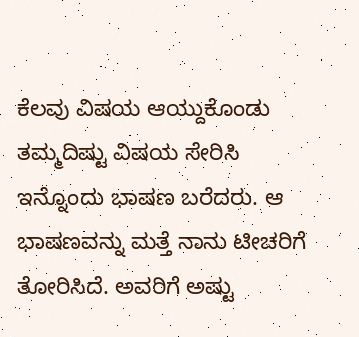ಕೆಲವು ವಿಷಯ ಆಯ್ದುಕೊಂಡು ತಮ್ಮದಿಷ್ಟು ವಿಷಯ ಸೇರಿಸಿ ಇನ್ನೊಂದು ಭಾಷಣ ಬರೆದರು. ಆ ಭಾಷಣವನ್ನು ಮತ್ತೆ ನಾನು ಟೀಚರಿಗೆ ತೋರಿಸಿದೆ. ಅವರಿಗೆ ಅಷ್ಟು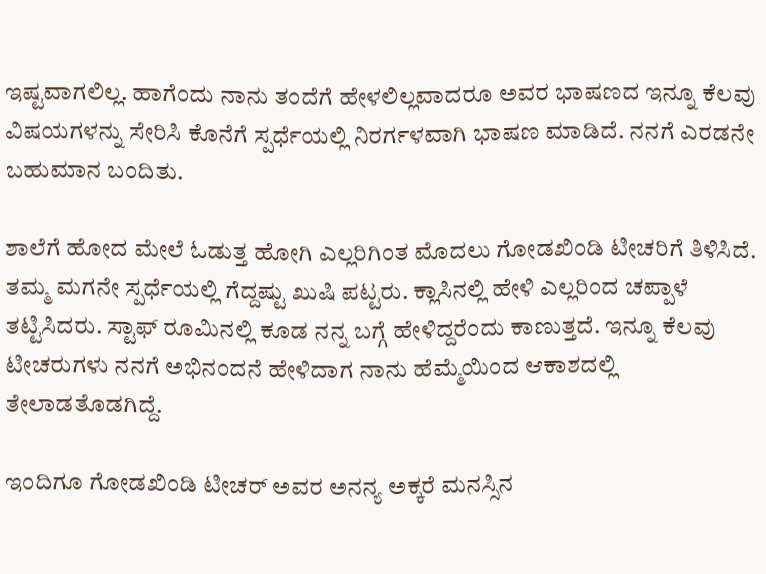ಇಷ್ಟವಾಗಲಿಲ್ಲ. ಹಾಗೆಂದು ನಾನು ತಂದೆಗೆ ಹೇಳಲಿಲ್ಲವಾದರೂ ಅವರ ಭಾಷಣದ ಇನ್ನೂ ಕೆಲವು ವಿಷಯಗಳನ್ನು ಸೇರಿಸಿ ಕೊನೆಗೆ ಸ್ಪರ್ಧೆಯಲ್ಲಿ ನಿರರ್ಗಳವಾಗಿ ಭಾಷಣ ಮಾಡಿದೆ. ನನಗೆ ಎರಡನೇ ಬಹುಮಾನ ಬಂದಿತು.

ಶಾಲೆಗೆ ಹೋದ ಮೇಲೆ ಓಡುತ್ತ ಹೋಗಿ ಎಲ್ಲರಿಗಿಂತ ಮೊದಲು ಗೋಡಖಿಂಡಿ ಟೀಚರಿಗೆ ತಿಳಿಸಿದೆ. ತಮ್ಮ ಮಗನೇ ಸ್ಪರ್ಧೆಯಲ್ಲಿ ಗೆದ್ದಷ್ಟು ಖುಷಿ ಪಟ್ಟರು. ಕ್ಲಾಸಿನಲ್ಲಿ ಹೇಳಿ ಎಲ್ಲರಿಂದ ಚಪ್ಪಾಳೆ ತಟ್ಟಿಸಿದರು. ಸ್ಟಾಫ್ ರೂಮಿನಲ್ಲಿ ಕೂಡ ನನ್ನ ಬಗ್ಗೆ ಹೇಳಿದ್ದರೆಂದು ಕಾಣುತ್ತದೆ. ಇನ್ನೂ ಕೆಲವು ಟೀಚರುಗಳು ನನಗೆ ಅಭಿನಂದನೆ ಹೇಳಿದಾಗ ನಾನು ಹೆಮ್ಮೆಯಿಂದ ಆಕಾಶದಲ್ಲಿ ತೇಲಾಡತೊಡಗಿದ್ದೆ.

ಇಂದಿಗೂ ಗೋಡಖಿಂಡಿ ಟೀಚರ್ ಅವರ ಅನನ್ಯ ಅಕ್ಕರೆ ಮನಸ್ಸಿನ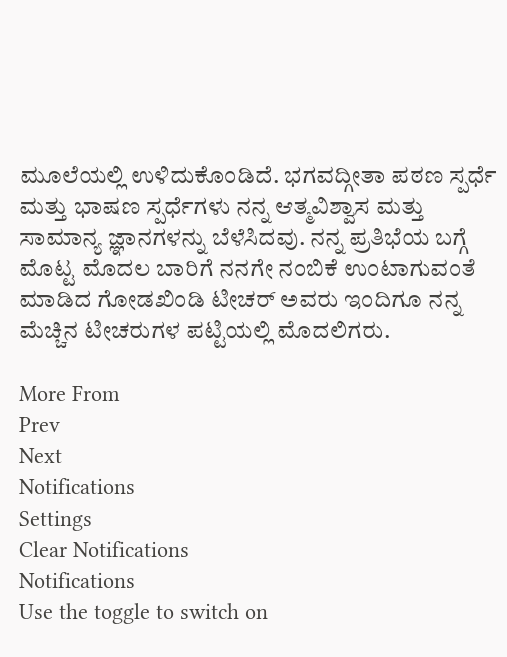ಮೂಲೆಯಲ್ಲಿ ಉಳಿದುಕೊಂಡಿದೆ. ಭಗವದ್ಗೀತಾ ಪಠಣ ಸ್ಪರ್ಧೆ ಮತ್ತು ಭಾಷಣ ಸ್ಪರ್ಧೆಗಳು ನನ್ನ ಆತ್ಮವಿಶ್ವಾಸ ಮತ್ತು ಸಾಮಾನ್ಯ ಜ್ಞಾನಗಳನ್ನು ಬೆಳೆಸಿದವು. ನನ್ನ ಪ್ರತಿಭೆಯ ಬಗ್ಗೆ ಮೊಟ್ಟ ಮೊದಲ ಬಾರಿಗೆ ನನಗೇ ನಂಬಿಕೆ ಉಂಟಾಗುವಂತೆ ಮಾಡಿದ ಗೋಡಖಿಂಡಿ ಟೀಚರ್ ಅವರು ಇಂದಿಗೂ ನನ್ನ ಮೆಚ್ಚಿನ ಟೀಚರುಗಳ ಪಟ್ಟಿಯಲ್ಲಿ ಮೊದಲಿಗರು.

More From
Prev
Next
Notifications
Settings
Clear Notifications
Notifications
Use the toggle to switch on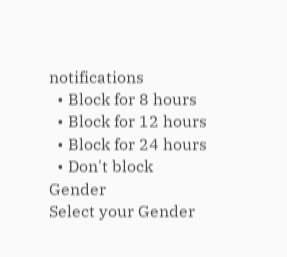notifications
  • Block for 8 hours
  • Block for 12 hours
  • Block for 24 hours
  • Don't block
Gender
Select your Gender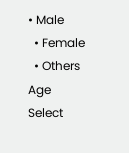• Male
  • Female
  • Others
Age
Select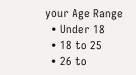your Age Range
  • Under 18
  • 18 to 25
  • 26 to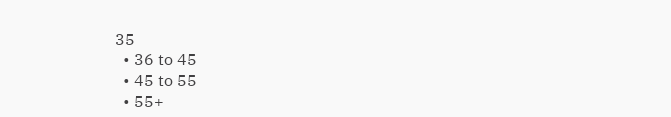35
  • 36 to 45
  • 45 to 55
  • 55+